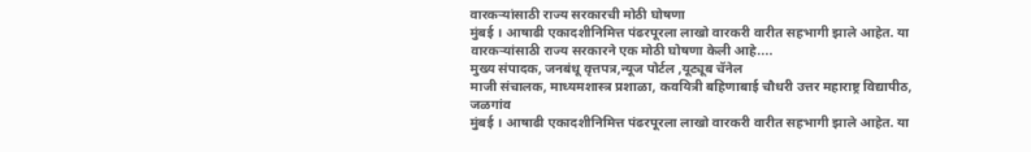वारकऱ्यांसाठी राज्य सरकारची मोठी घोषणा
मुंबई । आषाढी एकादशीनिमित्त पंढरपूरला लाखो वारकरी वारीत सहभागी झाले आहेत. या वारकऱ्यांसाठी राज्य सरकारने एक मोठी घोषणा केली आहे....
मुख्य संपादक, जनबंधू वृत्तपत्र,न्यूज पोर्टल ,यूट्यूब चॅनेल
माजी संचालक, माध्यमशास्त्र प्रशाळा, कवयित्री बहिणाबाई चौधरी उत्तर महाराष्ट्र विद्यापीठ, जळगांव
मुंबई । आषाढी एकादशीनिमित्त पंढरपूरला लाखो वारकरी वारीत सहभागी झाले आहेत. या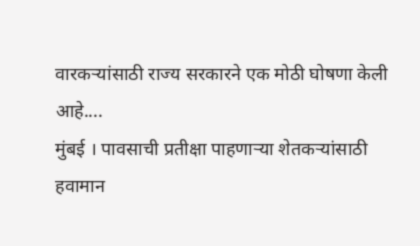वारकऱ्यांसाठी राज्य सरकारने एक मोठी घोषणा केली आहे....
मुंबई । पावसाची प्रतीक्षा पाहणाऱ्या शेतकऱ्यांसाठी हवामान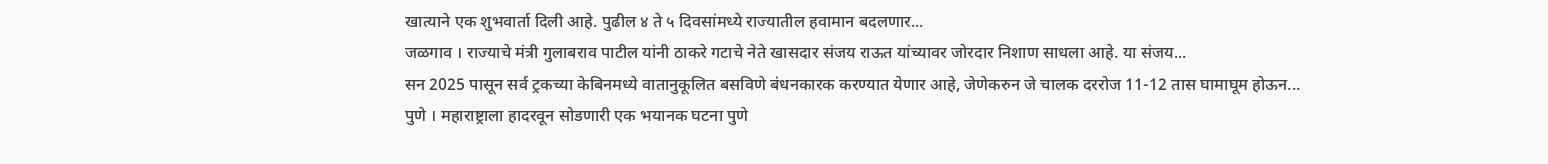खात्याने एक शुभवार्ता दिली आहे. पुढील ४ ते ५ दिवसांमध्ये राज्यातील हवामान बदलणार...
जळगाव । राज्याचे मंत्री गुलाबराव पाटील यांनी ठाकरे गटाचे नेते खासदार संजय राऊत यांच्यावर जोरदार निशाण साधला आहे. या संजय...
सन 2025 पासून सर्व ट्रकच्या केबिनमध्ये वातानुकूलित बसविणे बंधनकारक करण्यात येणार आहे, जेणेकरुन जे चालक दररोज 11-12 तास घामाघूम होऊन...
पुणे । महाराष्ट्राला हादरवून सोडणारी एक भयानक घटना पुणे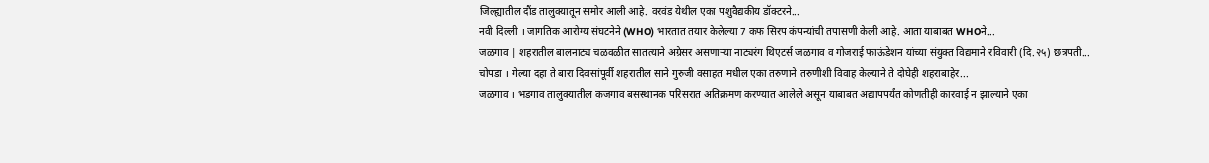जिल्ह्यातील दौंड तालुक्यातून समोर आली आहे. वरवंड येथील एका पशुवैद्यकीय डॉक्टरने...
नवी दिल्ली । जागतिक आरोग्य संघटनेने (WHO) भारतात तयार केलेल्या 7 कफ सिरप कंपन्यांची तपासणी केली आहे. आता याबाबत WHOने...
जळगाव | शहरातील बालनाट्य चळवळीत सातत्याने अग्रेसर असणाऱ्या नाट्यरंग थिएटर्स जळगाव व गोजराई फाऊंडेशन यांच्या संयुक्त विद्यमाने रविवारी (दि.२५) छत्रपती...
चोपडा । गेल्या दहा ते बारा दिवसांपूर्वी शहरातील साने गुरुजी वसाहत मधील एका तरुणाने तरुणीशी विवाह केल्याने ते दोघेही शहराबाहेर...
जळगाव । भडगाव तालुक्यातील कजगाव बसस्थानक परिसरात अतिक्रमण करण्यात आलेले असून याबाबत अद्यापपर्यंत कोणतीही कारवाई न झाल्याने एका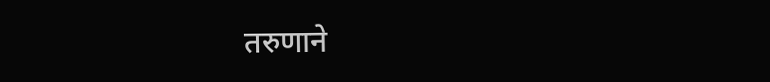तरुणाने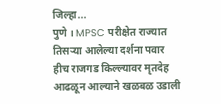जिल्हा...
पुणे । MPSC परीक्षेत राज्यात तिसऱ्या आलेल्या दर्शना पवार हीच राजगड किल्ल्यावर मृतदेह आढळून आल्याने खळबळ उडाली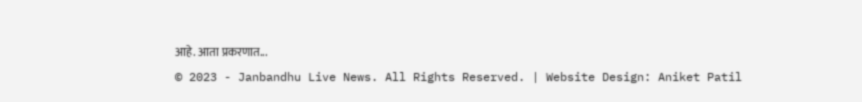आहे. आता प्रकरणात...
© 2023 - Janbandhu Live News. All Rights Reserved. | Website Design: Aniket Patil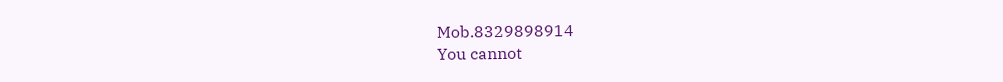Mob.8329898914
You cannot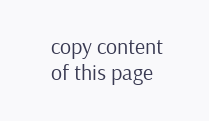copy content of this page